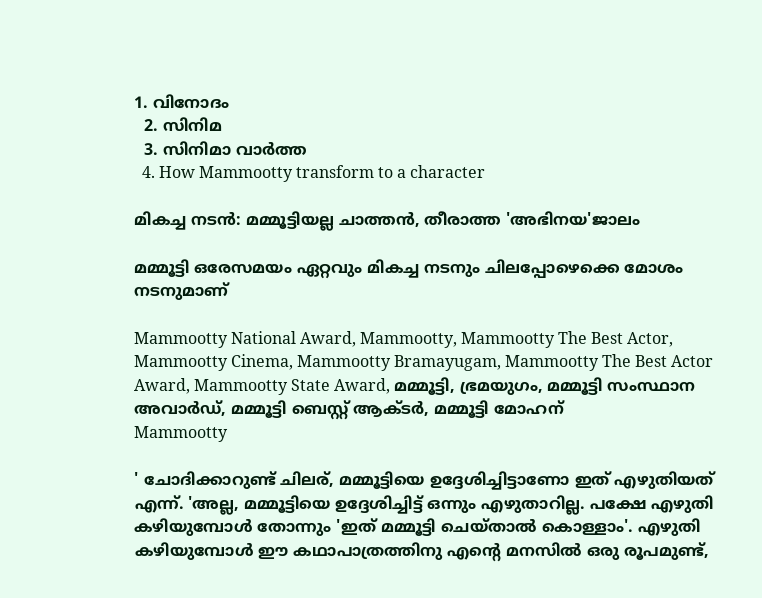1. വിനോദം
  2. സിനിമ
  3. സിനിമാ വാര്‍ത്ത
  4. How Mammootty transform to a character

മികച്ച നടൻ: മമ്മൂട്ടിയല്ല ചാത്തൻ, തീരാത്ത 'അഭിനയ'ജാലം

മമ്മൂട്ടി ഒരേസമയം ഏറ്റവും മികച്ച നടനും ചിലപ്പോഴെക്കെ മോശം നടനുമാണ്

Mammootty National Award, Mammootty, Mammootty The Best Actor, Mammootty Cinema, Mammootty Bramayugam, Mammootty The Best Actor Award, Mammootty State Award, മമ്മൂട്ടി, ഭ്രമയുഗം, മമ്മൂട്ടി സംസ്ഥാന അവാര്‍ഡ്, മമ്മൂട്ടി ബെസ്റ്റ് ആക്ടര്‍, മമ്മൂട്ടി മോഹന്
Mammootty

' ചോദിക്കാറുണ്ട് ചിലര്, മമ്മൂട്ടിയെ ഉദ്ദേശിച്ചിട്ടാണോ ഇത് എഴുതിയത് എന്ന്. 'അല്ല, മമ്മൂട്ടിയെ ഉദ്ദേശിച്ചിട്ട് ഒന്നും എഴുതാറില്ല. പക്ഷേ എഴുതി കഴിയുമ്പോൾ തോന്നും 'ഇത് മമ്മൂട്ടി ചെയ്താൽ കൊള്ളാം'. എഴുതി കഴിയുമ്പോൾ ഈ കഥാപാത്രത്തിനു എന്റെ മനസിൽ ഒരു രൂപമുണ്ട്,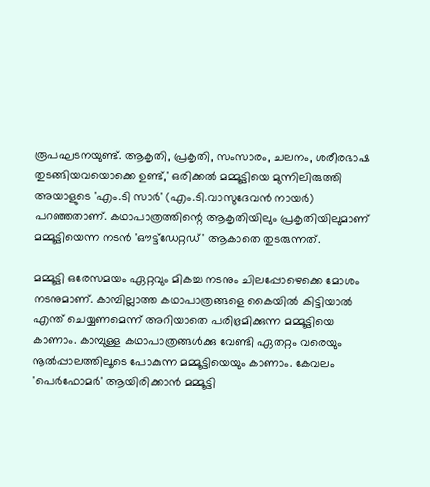രൂപഘടനയുണ്ട്. ആകൃതി, പ്രകൃതി, സംസാരം, ചലനം, ശരീരഭാഷ തുടങ്ങിയവയൊക്കെ ഉണ്ട്,' ഒരിക്കൽ മമ്മൂട്ടിയെ മുന്നിലിരുത്തി അയാളുടെ 'എം.ടി സാർ' (എം.ടി.വാസുദേവൻ നായർ) പറഞ്ഞതാണ്. കഥാപാത്രത്തിന്റെ ആകൃതിയിലും പ്രകൃതിയിലുമാണ് മമ്മൂട്ടിയെന്ന നടൻ 'ഔട്ട്ഡേറ്റഡ്' ആകാതെ തുടരുന്നത്.

മമ്മൂട്ടി ഒരേസമയം ഏറ്റവും മികച്ച നടനും ചിലപ്പോഴെക്കെ മോശം നടനുമാണ്. കാമ്പില്ലാത്ത കഥാപാത്രങ്ങളെ കൈയിൽ കിട്ടിയാൽ എന്ത് ചെയ്യണമെന്ന് അറിയാതെ പരിഭ്രമിക്കുന്ന മമ്മൂട്ടിയെ കാണാം. കാമ്പുള്ള കഥാപാത്രങ്ങൾക്കു വേണ്ടി ഏതറ്റം വരെയും നൂൽപ്പാലത്തിലൂടെ പോകുന്ന മമ്മൂട്ടിയെയും കാണാം. കേവലം 'പെർഫോമർ' ആയിരിക്കാൻ മമ്മൂട്ടി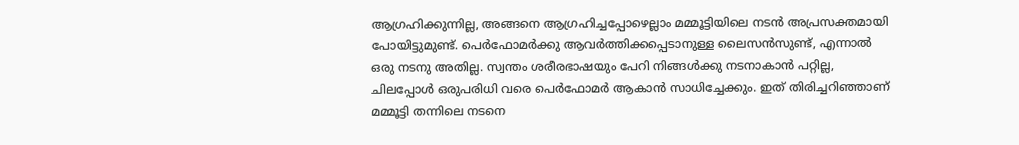ആഗ്രഹിക്കുന്നില്ല, അങ്ങനെ ആഗ്രഹിച്ചപ്പോഴെല്ലാം മമ്മൂട്ടിയിലെ നടൻ അപ്രസക്തമായി പോയിട്ടുമുണ്ട്. പെർഫോമർക്കു ആവർത്തിക്കപ്പെടാനുള്ള ലൈസൻസുണ്ട്, എന്നാൽ ഒരു നടനു അതില്ല. സ്വന്തം ശരീരഭാഷയും പേറി നിങ്ങൾക്കു നടനാകാൻ പറ്റില്ല, ചിലപ്പോൾ ഒരുപരിധി വരെ പെർഫോമർ ആകാൻ സാധിച്ചേക്കും. ഇത് തിരിച്ചറിഞ്ഞാണ് മമ്മൂട്ടി തന്നിലെ നടനെ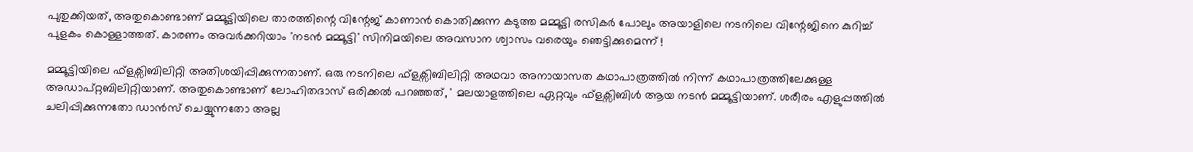പുതുക്കിയത്, അതുകൊണ്ടാണ് മമ്മൂട്ടിയിലെ താരത്തിന്റെ വിന്റേജ് കാണാൻ കൊതിക്കുന്ന കടുത്ത മമ്മൂട്ടി രസികർ പോലും അയാളിലെ നടനിലെ വിന്റേജിനെ കുറിച്ച് പുളകം കൊള്ളാത്തത്. കാരണം അവർക്കറിയാം 'നടൻ മമ്മൂട്ടി' സിനിമയിലെ അവസാന ശ്വാസം വരെയും ഞെട്ടിക്കുമെന്ന് !

മമ്മൂട്ടിയിലെ ഫ്ളക്സിബിലിറ്റി അതിശയിപ്പിക്കുന്നതാണ്. ഒരു നടനിലെ ഫ്ളക്സിബിലിറ്റി അഥവാ അനായാസത കഥാപാത്രത്തിൽ നിന്ന് കഥാപാത്രത്തിലേക്കുള്ള അഡാപ്റ്റബിലിറ്റിയാണ്. അതുകൊണ്ടാണ് ലോഹിതദാസ് ഒരിക്കൽ പറഞ്ഞത്, ' മലയാളത്തിലെ ഏറ്റവും ഫ്ളക്സിബിൾ ആയ നടൻ മമ്മൂട്ടിയാണ്. ശരീരം എളുപ്പത്തിൽ ചലിപ്പിക്കുന്നതോ ഡാൻസ് ചെയ്യുന്നതോ അല്ല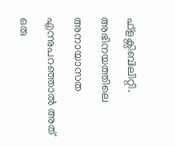ഫ്ളക്സിബിലിറ്റി. അഭിനയത്തിലെ അനായാസത എന്നുപറഞ്ഞാൽ അത് ഒരു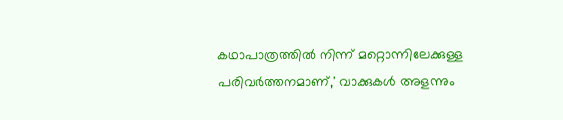കഥാപാത്രത്തിൽ നിന്ന് മറ്റൊന്നിലേക്കുള്ള പരിവർത്തനമാണ്,' വാക്കുകൾ അളന്നും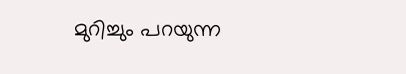മുറിച്ചും പറയുന്ന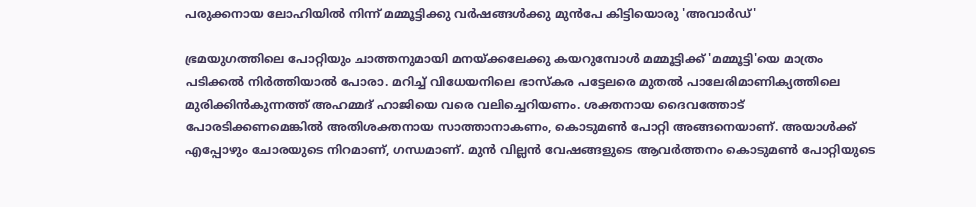പരുക്കനായ ലോഹിയിൽ നിന്ന് മമ്മൂട്ടിക്കു വർഷങ്ങൾക്കു മുൻപേ കിട്ടിയൊരു 'അവാർഡ്'

ഭ്രമയുഗത്തിലെ പോറ്റിയും ചാത്തനുമായി മനയ്ക്കലേക്കു കയറുമ്പോൾ മമ്മൂട്ടിക്ക് 'മമ്മൂട്ടി'യെ മാത്രം പടിക്കൽ നിർത്തിയാൽ പോരാ. മറിച്ച് വിധേയനിലെ ഭാസ്‌കര പട്ടേലരെ മുതൽ പാലേരിമാണിക്യത്തിലെ മുരിക്കിൻകുന്നത്ത് അഹമ്മദ് ഹാജിയെ വരെ വലിച്ചെറിയണം. ശക്തനായ ദൈവത്തോട് പോരടിക്കണമെങ്കിൽ അതിശക്തനായ സാത്താനാകണം, കൊടുമൺ പോറ്റി അങ്ങനെയാണ്. അയാൾക്ക് എപ്പോഴും ചോരയുടെ നിറമാണ്, ഗന്ധമാണ്. മുൻ വില്ലൻ വേഷങ്ങളുടെ ആവർത്തനം കൊടുമൺ പോറ്റിയുടെ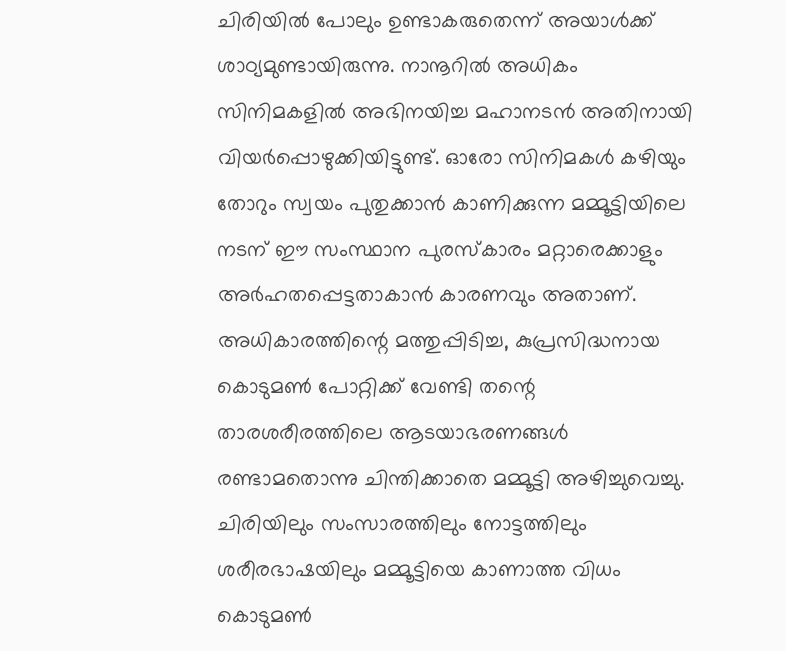ചിരിയിൽ പോലും ഉണ്ടാകരുതെന്ന് അയാൾക്ക് ശാഠ്യമുണ്ടായിരുന്നു. നാനൂറിൽ അധികം സിനിമകളിൽ അഭിനയിച്ച മഹാനടൻ അതിനായി വിയർപ്പൊഴുക്കിയിട്ടുണ്ട്. ഓരോ സിനിമകൾ കഴിയും തോറും സ്വയം പുതുക്കാൻ കാണിക്കുന്ന മമ്മൂട്ടിയിലെ നടന് ഈ സംസ്ഥാന പുരസ്‌കാരം മറ്റാരെക്കാളും അർഹതപ്പെട്ടതാകാൻ കാരണവും അതാണ്. അധികാരത്തിന്റെ മത്തുപ്പിടിച്ച, കുപ്രസിദ്ധനായ കൊടുമൺ പോറ്റിക്ക് വേണ്ടി തന്റെ താരശരീരത്തിലെ ആടയാഭരണങ്ങൾ രണ്ടാമതൊന്നു ചിന്തിക്കാതെ മമ്മൂട്ടി അഴിച്ചുവെച്ചു. ചിരിയിലും സംസാരത്തിലും നോട്ടത്തിലും ശരീരഭാഷയിലും മമ്മൂട്ടിയെ കാണാത്ത വിധം കൊടുമൺ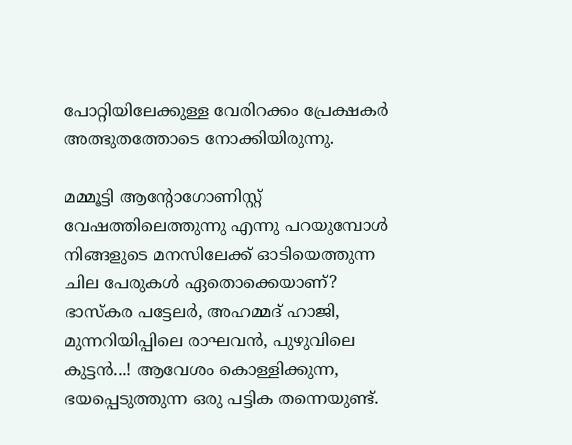പോറ്റിയിലേക്കുള്ള വേരിറക്കം പ്രേക്ഷകർ അത്ഭുതത്തോടെ നോക്കിയിരുന്നു.

മമ്മൂട്ടി ആന്റോഗോണിസ്റ്റ് വേഷത്തിലെത്തുന്നു എന്നു പറയുമ്പോൾ നിങ്ങളുടെ മനസിലേക്ക് ഓടിയെത്തുന്ന ചില പേരുകൾ ഏതൊക്കെയാണ്? ഭാസ്‌കര പട്ടേലർ, അഹമ്മദ് ഹാജി, മുന്നറിയിപ്പിലെ രാഘവൻ, പുഴുവിലെ കുട്ടൻ...! ആവേശം കൊള്ളിക്കുന്ന, ഭയപ്പെടുത്തുന്ന ഒരു പട്ടിക തന്നെയുണ്ട്.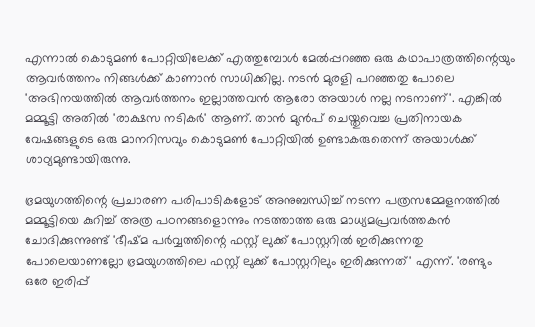എന്നാൽ കൊടുമൺ പോറ്റിയിലേക്ക് എത്തുമ്പോൾ മേൽപ്പറഞ്ഞ ഒരു കഥാപാത്രത്തിന്റെയും ആവർത്തനം നിങ്ങൾക്ക് കാണാൻ സാധിക്കില്ല. നടൻ മുരളി പറഞ്ഞതു പോലെ 'അഭിനയത്തിൽ ആവർത്തനം ഇല്ലാത്തവൻ ആരോ അയാൾ നല്ല നടനാണ്'. എങ്കിൽ മമ്മൂട്ടി അതിൽ 'രാക്ഷസ നടികർ' ആണ്. താൻ മുൻപ് ചെയ്തുവെച്ച പ്രതിനായക വേഷങ്ങളുടെ ഒരു മാനറിസവും കൊടുമൺ പോറ്റിയിൽ ഉണ്ടാകരുതെന്ന് അയാൾക്ക് ശാഠ്യമുണ്ടായിരുന്നു.

ഭ്രമയുഗത്തിന്റെ പ്രചാരണ പരിപാടികളോട് അനുബന്ധിച്ച് നടന്ന പത്രസമ്മേളനത്തിൽ മമ്മൂട്ടിയെ കുറിച്ച് അത്ര പഠനങ്ങളൊന്നും നടത്താത്ത ഒരു മാധ്യമപ്രവർത്തകൻ ചോദിക്കുന്നുണ്ട് 'ഭീഷ്മ പർവ്വത്തിന്റെ ഫസ്റ്റ് ലുക്ക് പോസ്റ്ററിൽ ഇരിക്കുന്നതു പോലെയാണല്ലോ ഭ്രമയുഗത്തിലെ ഫസ്റ്റ് ലുക്ക് പോസ്റ്ററിലും ഇരിക്കുന്നത്' എന്ന്. 'രണ്ടും ഒരേ ഇരിപ്പ്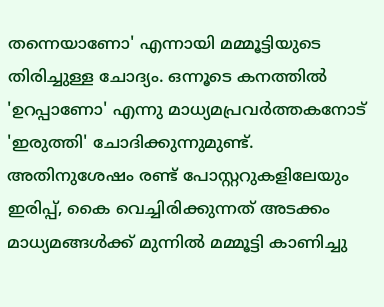തന്നെയാണോ' എന്നായി മമ്മൂട്ടിയുടെ തിരിച്ചുള്ള ചോദ്യം. ഒന്നൂടെ കനത്തിൽ 'ഉറപ്പാണോ' എന്നു മാധ്യമപ്രവർത്തകനോട് 'ഇരുത്തി' ചോദിക്കുന്നുമുണ്ട്. അതിനുശേഷം രണ്ട് പോസ്റ്ററുകളിലേയും ഇരിപ്പ്, കൈ വെച്ചിരിക്കുന്നത് അടക്കം മാധ്യമങ്ങൾക്ക് മുന്നിൽ മമ്മൂട്ടി കാണിച്ചു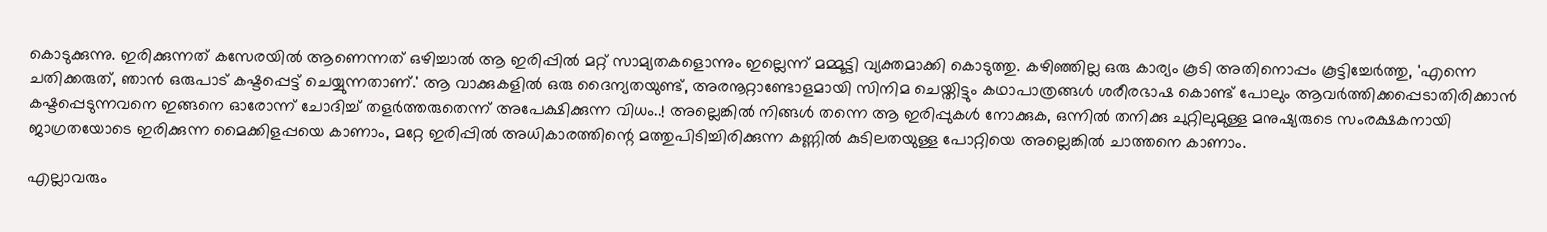കൊടുക്കുന്നു. ഇരിക്കുന്നത് കസേരയിൽ ആണെന്നത് ഒഴിച്ചാൽ ആ ഇരിപ്പിൽ മറ്റ് സാമ്യതകളൊന്നും ഇല്ലെന്ന് മമ്മൂട്ടി വ്യക്തമാക്കി കൊടുത്തു. കഴിഞ്ഞില്ല ഒരു കാര്യം കൂടി അതിനൊപ്പം കൂട്ടിച്ചേർത്തു, 'എന്നെ ചതിക്കരുത്, ഞാൻ ഒരുപാട് കഷ്ടപ്പെട്ട് ചെയ്യുന്നതാണ്.' ആ വാക്കുകളിൽ ഒരു ദൈന്യതയുണ്ട്, അരനൂറ്റാണ്ടോളമായി സിനിമ ചെയ്തിട്ടും കഥാപാത്രങ്ങൾ ശരീരഭാഷ കൊണ്ട് പോലും ആവർത്തിക്കപ്പെടാതിരിക്കാൻ കഷ്ടപ്പെടുന്നവനെ ഇങ്ങനെ ഓരോന്ന് ചോദിച്ച് തളർത്തരുതെന്ന് അപേക്ഷിക്കുന്ന വിധം..! അല്ലെങ്കിൽ നിങ്ങൾ തന്നെ ആ ഇരിപ്പുകൾ നോക്കുക, ഒന്നിൽ തനിക്കു ചുറ്റിലുമുള്ള മനുഷ്യരുടെ സംരക്ഷകനായി ജാഗ്രതയോടെ ഇരിക്കുന്ന മൈക്കിളപ്പയെ കാണാം, മറ്റേ ഇരിപ്പിൽ അധികാരത്തിന്റെ മത്തുപിടിച്ചിരിക്കുന്ന കണ്ണിൽ കുടിലതയുള്ള പോറ്റിയെ അല്ലെങ്കിൽ ചാത്തനെ കാണാം.

എല്ലാവരും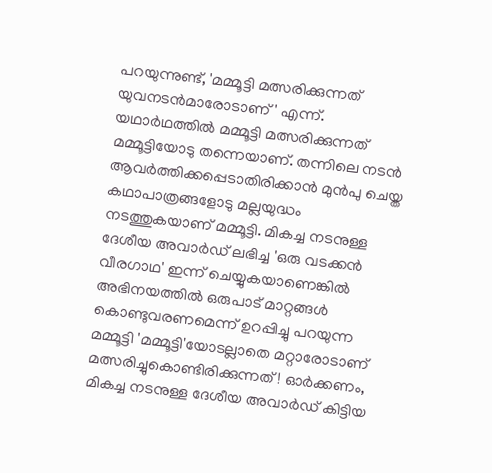പറയുന്നുണ്ട്, 'മമ്മൂട്ടി മത്സരിക്കുന്നത് യുവനടൻമാരോടാണ്' എന്ന്. യഥാർഥത്തിൽ മമ്മൂട്ടി മത്സരിക്കുന്നത് മമ്മൂട്ടിയോടു തന്നെയാണ്. തന്നിലെ നടൻ ആവർത്തിക്കപ്പെടാതിരിക്കാൻ മുൻപു ചെയ്ത കഥാപാത്രങ്ങളോടു മല്ലയുദ്ധം നടത്തുകയാണ് മമ്മൂട്ടി. മികച്ച നടനുള്ള ദേശീയ അവാർഡ് ലഭിച്ച 'ഒരു വടക്കൻ വീരഗാഥ' ഇന്ന് ചെയ്യുകയാണെങ്കിൽ അഭിനയത്തിൽ ഒരുപാട് മാറ്റങ്ങൾ കൊണ്ടുവരണമെന്ന് ഉറപ്പിച്ചു പറയുന്ന മമ്മൂട്ടി 'മമ്മൂട്ടി'യോടല്ലാതെ മറ്റാരോടാണ് മത്സരിച്ചുകൊണ്ടിരിക്കുന്നത് ! ഓർക്കണം, മികച്ച നടനുള്ള ദേശീയ അവാർഡ് കിട്ടിയ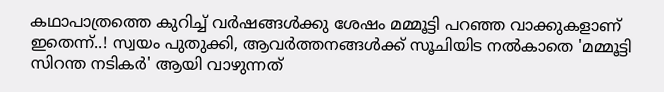കഥാപാത്രത്തെ കുറിച്ച് വർഷങ്ങൾക്കു ശേഷം മമ്മൂട്ടി പറഞ്ഞ വാക്കുകളാണ് ഇതെന്ന്..! സ്വയം പുതുക്കി, ആവർത്തനങ്ങൾക്ക് സൂചിയിട നൽകാതെ 'മമ്മൂട്ടി സിറന്ത നടികർ' ആയി വാഴുന്നത്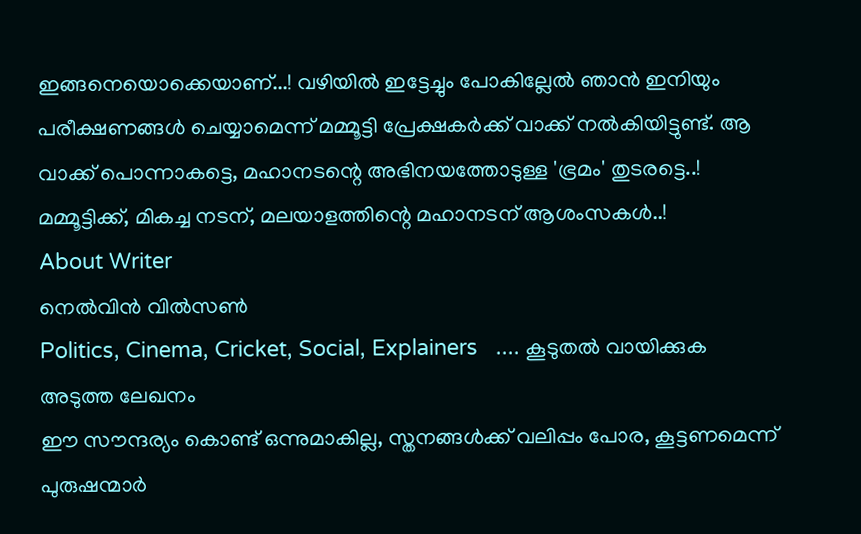ഇങ്ങനെയൊക്കെയാണ്...! വഴിയിൽ ഇട്ടേച്ചും പോകില്ലേൽ ഞാൻ ഇനിയും പരീക്ഷണങ്ങൾ ചെയ്യാമെന്ന് മമ്മൂട്ടി പ്രേക്ഷകർക്ക് വാക്ക് നൽകിയിട്ടുണ്ട്. ആ വാക്ക് പൊന്നാകട്ടെ, മഹാനടന്റെ അഭിനയത്തോടുള്ള 'ഭ്രമം' തുടരട്ടെ..! മമ്മൂട്ടിക്ക്, മികച്ച നടന്, മലയാളത്തിന്റെ മഹാനടന് ആശംസകൾ..!
About Writer
നെൽവിൻ വിൽസൺ
Politics, Cinema, Cricket, Social, Explainers   .... കൂടുതല്‍ വായിക്കുക
അടുത്ത ലേഖനം
ഈ സൗന്ദര്യം കൊണ്ട് ഒന്നുമാകില്ല, സ്തനങ്ങൾക്ക് വലിപ്പം പോര, കൂട്ടണമെന്ന് പുരുഷന്മാർ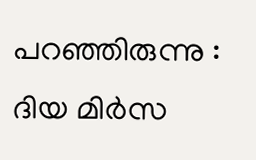പറഞ്ഞിരുന്നു : ദിയ മിർസ